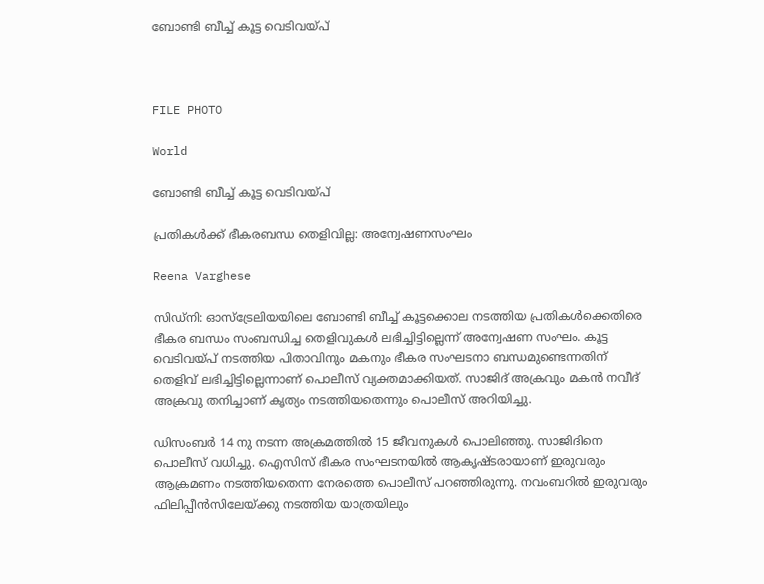ബോണ്ടി ബീച്ച് കൂട്ട വെടിവയ്പ്



FILE PHOTO

World

ബോണ്ടി ബീച്ച് കൂട്ട വെടിവയ്പ്

പ്രതികൾക്ക് ഭീകരബന്ധ തെളിവില്ല: അന്വേഷണസംഘം

Reena Varghese

സിഡ്നി: ഓസ്ട്രേലിയയിലെ ബോണ്ടി ബീച്ച് കൂട്ടക്കൊല നടത്തിയ പ്രതികൾക്കെതിരെ ഭീകര ബന്ധം സംബന്ധിച്ച തെളിവുകൾ ലഭിച്ചിട്ടില്ലെന്ന് അന്വേഷണ സംഘം. കൂട്ട വെടിവയ്പ് നടത്തിയ പിതാവിനും മകനും ഭീകര സംഘടനാ ബന്ധമുണ്ടെന്നതിന് തെളിവ് ലഭിച്ചിട്ടില്ലെന്നാണ് പൊലീസ് വ്യക്തമാക്കിയത്. സാജിദ് അക്രവും മകൻ നവീദ് അക്രവു തനിച്ചാണ് കൃത്യം നടത്തിയതെന്നും പൊലീസ് അറിയിച്ചു.

ഡിസംബർ 14 നു നടന്ന അക്രമത്തിൽ 15 ജീവനുകൾ പൊലിഞ്ഞു. സാജിദിനെ പൊലീസ് വധിച്ചു. ഐസിസ് ഭീകര സംഘടനയിൽ ആകൃഷ്ടരായാണ് ഇരുവരും ആക്രമണം നടത്തിയതെന്ന നേരത്തെ പൊലീസ് പറഞ്ഞിരുന്നു. നവംബറിൽ ഇരുവരും ഫിലിപ്പീൻസിലേയ്ക്കു നടത്തിയ യാത്രയിലും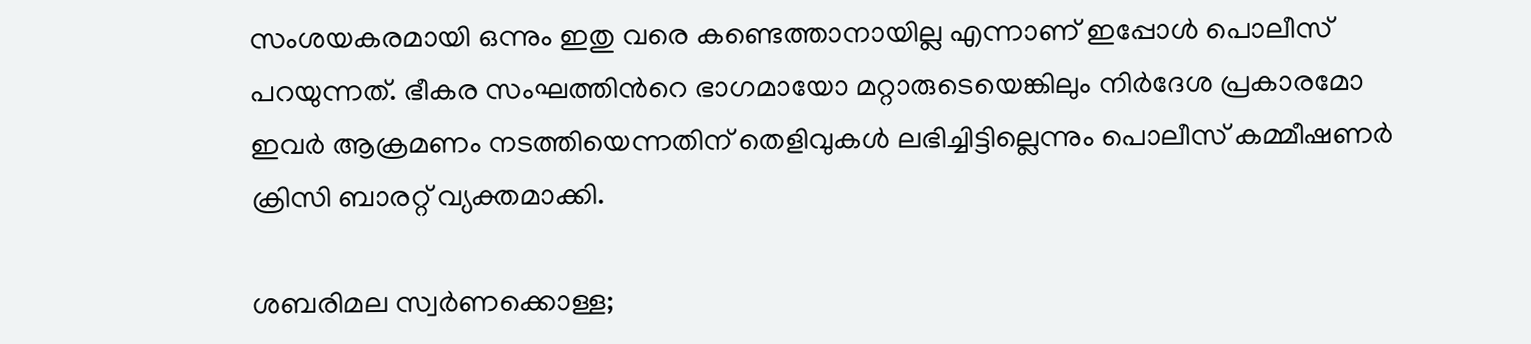സംശയകരമായി ഒന്നും ഇതു വരെ കണ്ടെത്താനായില്ല എന്നാണ് ഇപ്പോൾ പൊലീസ് പറയുന്നത്. ഭീകര സംഘത്തിന്‍റെ ഭാഗമായോ മറ്റാരുടെയെങ്കിലും നിർദേശ പ്രകാരമോ ഇവർ ആക്രമണം നടത്തിയെന്നതിന് തെളിവുകൾ ലഭിച്ചിട്ടില്ലെന്നും പൊലീസ് കമ്മീഷണർ ക്രിസി ബാരറ്റ് വ്യക്തമാക്കി.

ശബരിമല സ്വർണക്കൊള്ള;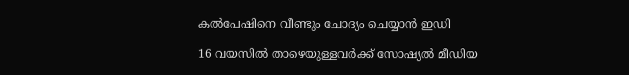കൽപേഷിനെ വീണ്ടും ചോദ്യം ചെയ്യാൻ ഇഡി

16 വയസിൽ താഴെയുള്ളവർക്ക് സോഷ്യൽ മീഡിയ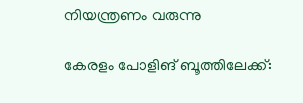നിയന്ത്രണം വരുന്നു

കേരളം പോളിങ് ബൂത്തിലേക്ക്: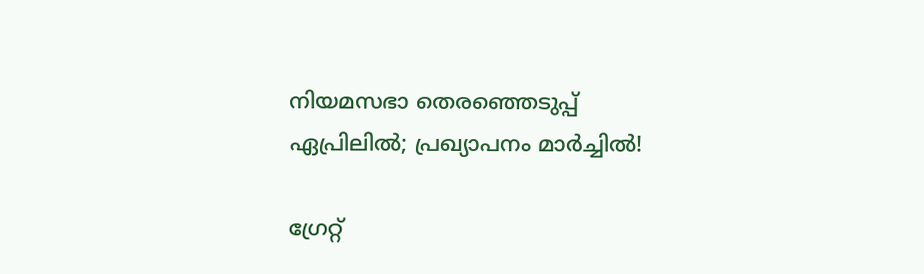നിയമസഭാ തെരഞ്ഞെടുപ്പ് ഏപ്രിലിൽ; പ്രഖ്യാപനം മാർച്ചിൽ!

ഗ്രേറ്റ്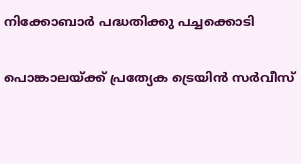നിക്കോബാർ പദ്ധതിക്കു പച്ചക്കൊടി

പൊങ്കാലയ്ക്ക് പ്രത്യേക ട്രെയിൻ സർവീസ്